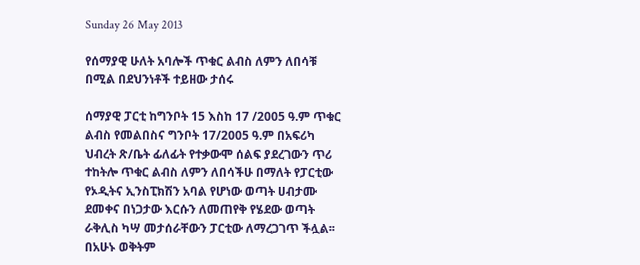Sunday 26 May 2013

የሰማያዊ ሁለት አባሎች ጥቁር ልብስ ለምን ለበሳቹ በሚል በደህንነቶች ተይዘው ታሰሩ

ሰማያዊ ፓርቲ ከግንቦት 15 እስከ 17 /2005 ዓ.ም ጥቁር ልብስ የመልበስና ግንቦት 17/2005 ዓ.ም በአፍሪካ ህብረት ጽ/ቤት ፊለፊት የተቃውሞ ሰልፍ ያደረገውን ጥሪ ተከትሎ ጥቁር ልብስ ለምን ለበሳችሁ በማለት የፓርቲው የኦዲትና ኢንስፒክሽን አባል የሆነው ወጣት ሀብታሙ ደመቀና በነጋታው እርሱን ለመጠየቅ የሄደው ወጣት ራቅሊስ ካሣ መታሰራቸውን ፓርቲው ለማረጋገጥ ችሏል፡፡
በአሁኑ ወቅትም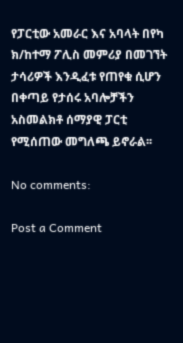የፓርቲው አመራር እና አባላት በየካ ክ/ከተማ ፖሊስ መምሪያ በመገኘት ታሳሪዎች እንዲፈቱ የጠየቁ ሲሆን በቀጣይ የታሰሩ አባሎቻችን አስመልክቶ ሰማያዊ ፓርቲ የሚሰጠው መግለጫ ይኖራል፡፡

No comments:

Post a Comment